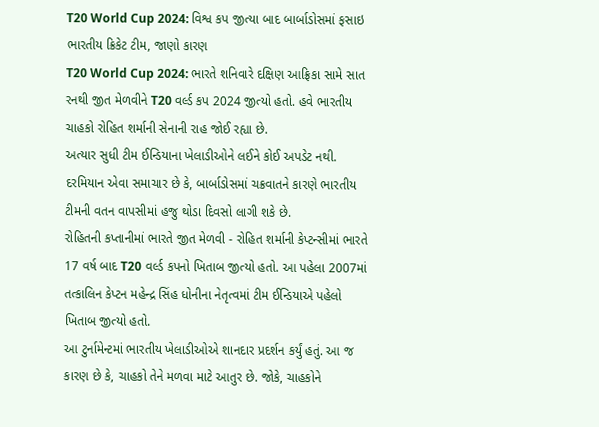T20 World Cup 2024: વિશ્વ કપ જીત્યા બાદ બાર્બાડોસમાં ફસાઇ ભારતીય ક્રિકેટ ટીમ, જાણો કારણ
T20 World Cup 2024: ભારતે શનિવારે દક્ષિણ આફ્રિકા સામે સાત રનથી જીત મેળવીને T20 વર્લ્ડ કપ 2024 જીત્યો હતો. હવે ભારતીય ચાહકો રોહિત શર્માની સેનાની રાહ જોઈ રહ્યા છે.
અત્યાર સુધી ટીમ ઈન્ડિયાના ખેલાડીઓને લઈને કોઈ અપડેટ નથી. દરમિયાન એવા સમાચાર છે કે, બાર્બાડોસમાં ચક્રવાતને કારણે ભારતીય ટીમની વતન વાપસીમાં હજુ થોડા દિવસો લાગી શકે છે.
રોહિતની કપ્તાનીમાં ભારતે જીત મેળવી - રોહિત શર્માની કેપ્ટન્સીમાં ભારતે 17 વર્ષ બાદ T20 વર્લ્ડ કપનો ખિતાબ જીત્યો હતો. આ પહેલા 2007માં તત્કાલિન કેપ્ટન મહેન્દ્ર સિંહ ધોનીના નેતૃત્વમાં ટીમ ઈન્ડિયાએ પહેલો ખિતાબ જીત્યો હતો.
આ ટુર્નામેન્ટમાં ભારતીય ખેલાડીઓએ શાનદાર પ્રદર્શન કર્યું હતું. આ જ કારણ છે કે, ચાહકો તેને મળવા માટે આતુર છે. જોકે, ચાહકોને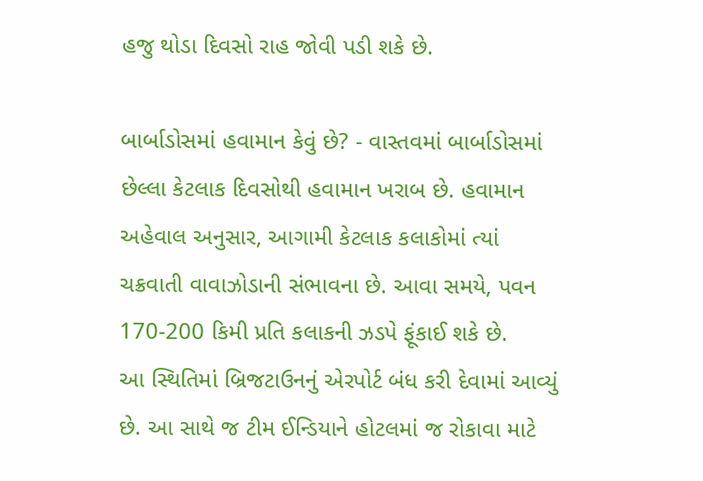હજુ થોડા દિવસો રાહ જોવી પડી શકે છે.

બાર્બાડોસમાં હવામાન કેવું છે? - વાસ્તવમાં બાર્બાડોસમાં છેલ્લા કેટલાક દિવસોથી હવામાન ખરાબ છે. હવામાન અહેવાલ અનુસાર, આગામી કેટલાક કલાકોમાં ત્યાં ચક્રવાતી વાવાઝોડાની સંભાવના છે. આવા સમયે, પવન 170-200 કિમી પ્રતિ કલાકની ઝડપે ફૂંકાઈ શકે છે.
આ સ્થિતિમાં બ્રિજટાઉનનું એરપોર્ટ બંધ કરી દેવામાં આવ્યું છે. આ સાથે જ ટીમ ઈન્ડિયાને હોટલમાં જ રોકાવા માટે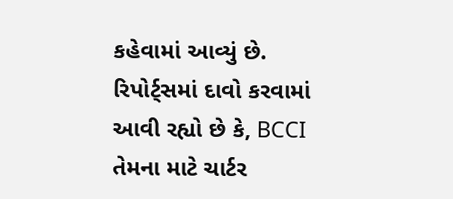કહેવામાં આવ્યું છે. રિપોર્ટ્સમાં દાવો કરવામાં આવી રહ્યો છે કે, BCCI તેમના માટે ચાર્ટર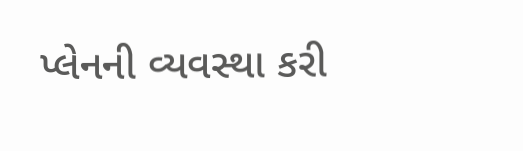પ્લેનની વ્યવસ્થા કરી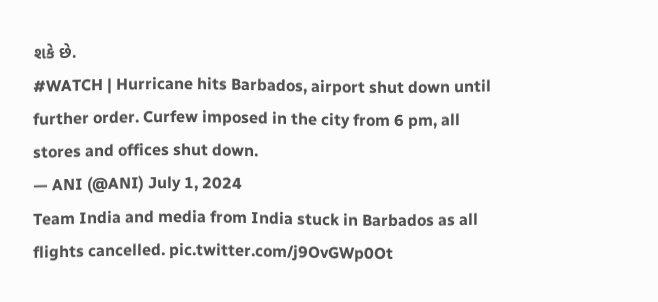શકે છે.
#WATCH | Hurricane hits Barbados, airport shut down until further order. Curfew imposed in the city from 6 pm, all stores and offices shut down.
— ANI (@ANI) July 1, 2024
Team India and media from India stuck in Barbados as all flights cancelled. pic.twitter.com/j9OvGWp0Ot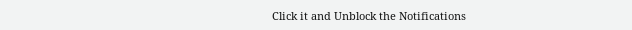Click it and Unblock the Notifications